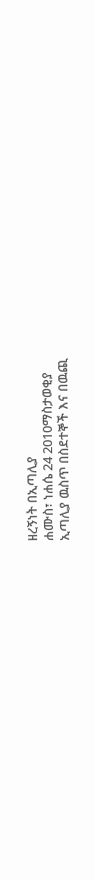ዘረኝነት በኢጣሊያ
ሐሙስ፣ ነሐሴ 24 2010ማስታወቂያ
ኢጣሊያ ዉስጥ በስደተኞች እና በዉጪ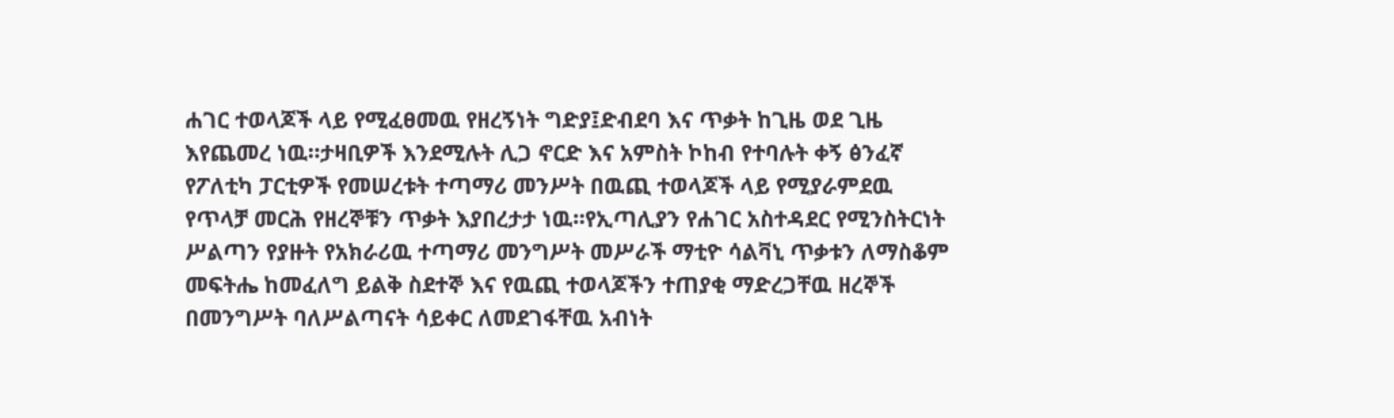ሐገር ተወላጆች ላይ የሚፈፀመዉ የዘረኝነት ግድያ፤ድብደባ እና ጥቃት ከጊዜ ወደ ጊዜ እየጨመረ ነዉ።ታዛቢዎች እንደሚሉት ሊጋ ኖርድ እና አምስት ኮከብ የተባሉት ቀኝ ፅንፈኛ የፖለቲካ ፓርቲዎች የመሠረቱት ተጣማሪ መንሥት በዉጪ ተወላጆች ላይ የሚያራምደዉ የጥላቻ መርሕ የዘረኞቹን ጥቃት እያበረታታ ነዉ።የኢጣሊያን የሐገር አስተዳደር የሚንስትርነት ሥልጣን የያዙት የአክራሪዉ ተጣማሪ መንግሥት መሥራች ማቲዮ ሳልቫኒ ጥቃቱን ለማስቆም መፍትሔ ከመፈለግ ይልቅ ስደተኞ እና የዉጪ ተወላጆችን ተጠያቂ ማድረጋቸዉ ዘረኞች በመንግሥት ባለሥልጣናት ሳይቀር ለመደገፋቸዉ አብነት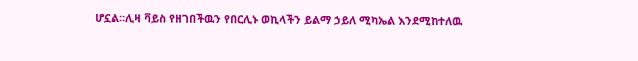ሆኗል።ሊዛ ቫይስ የዘገበችዉን የበርሊኑ ወኪላችን ይልማ ኃይለ ሚካኤል እንደሚከተለዉ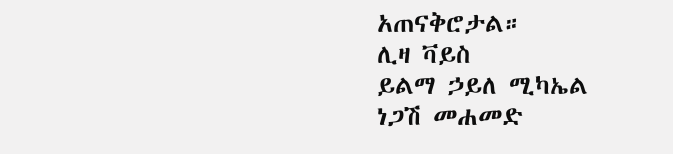አጠናቅሮታል።
ሊዛ ቫይስ
ይልማ ኃይለ ሚካኤል
ነጋሽ መሐመድ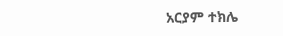አርያም ተክሌ